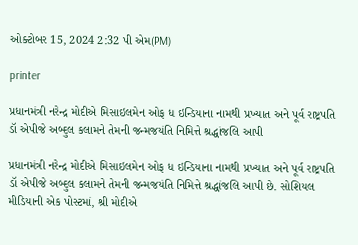ઓક્ટોબર 15, 2024 2:32 પી એમ(PM)

printer

પ્રધાનમંત્રી નરેન્દ્ર મોદીએ મિસાઇલમેન ઓફ ધ ઇન્ડિયાના નામથી પ્રખ્યાત અને પૂર્વ રાષ્ટ્રપતિ ડૉ એપીજે અબ્દુલ કલામને તેમની જન્મજયંતિ નિમિત્તે શ્રદ્ધાંજલિ આપી

પ્રધાનમંત્રી નરેન્દ્ર મોદીએ મિસાઇલમેન ઓફ ધ ઇન્ડિયાના નામથી પ્રખ્યાત અને પૂર્વ રાષ્ટ્રપતિ ડૉ એપીજે અબ્દુલ કલામને તેમની જન્મજયંતિ નિમિત્તે શ્રદ્ધાંજલિ આપી છે. સોશિયલ મીડિયાની એક પોસ્ટમાં, શ્રી મોદીએ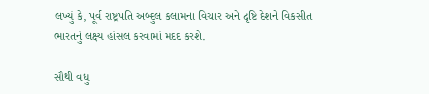લખ્યું કે, પૂર્વ રાષ્ટ્રપતિ અબ્દુલ કલામના વિચાર અને દૃષ્ટિ દેશને વિકસીત ભારતનું લક્ષ્ય હાંસલ કરવામાં મદદ કરશે.

સૌથી વધુ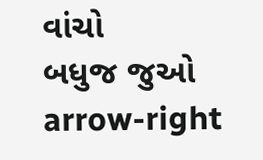વાંચો
બધુજ જુઓ arrow-right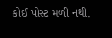કોઈ પોસ્ટ મળી નથી.